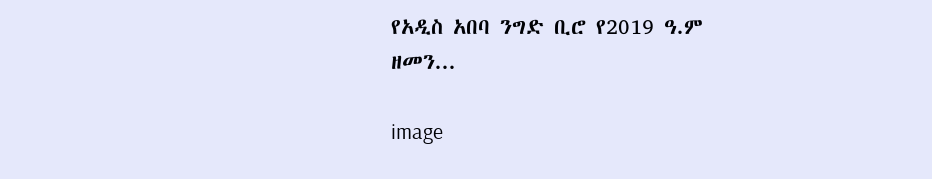የአዲስ አበባ ንግድ ቢሮ የ2019 ዓ.ም ዘመን...

image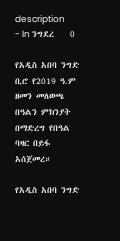description
- In ንግደረ    0

የአዲስ አበባ ንግድ ቢሮ የ2019 ዓ.ም ዘመን መለወጫ በዓልን ምክንያት በማድረግ የበዓል ባዛር በይፋ አሰጀመረ።

የአዲስ አበባ ንግድ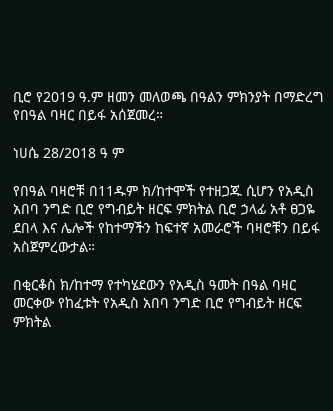ቢሮ የ2019 ዓ.ም ዘመን መለወጫ በዓልን ምክንያት በማድረግ የበዓል ባዛር በይፋ አሰጀመረ።

ነሀሴ 28/2018 ዓ ም

የበዓል ባዛሮቹ በ11ዱም ክ/ከተሞች የተዘጋጁ ሲሆን የአዲስ አበባ ንግድ ቢሮ የግብይት ዘርፍ ምክትል ቢሮ ኃላፊ አቶ ፀጋዬ ደበላ እና ሌሎች የከተማችን ከፍተኛ አመራሮች ባዛሮቹን በይፋ አስጀምረውታል።

በቂርቆስ ክ/ከተማ የተካሄደውን የአዲስ ዓመት በዓል ባዛር መርቀው የከፈቱት የአዲስ አበባ ንግድ ቢሮ የግብይት ዘርፍ ምክትል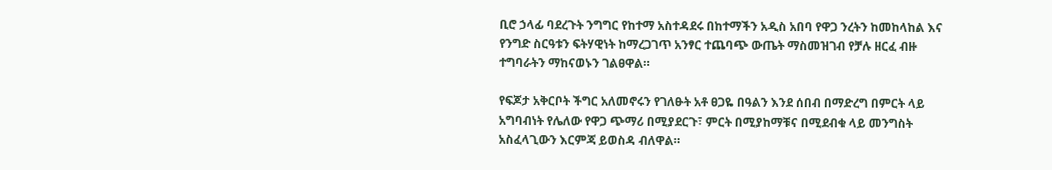ቢሮ ኃላፊ ባደረጉት ንግግር የከተማ አስተዳደሩ በከተማችን አዲስ አበባ የዋጋ ንረትን ከመከላከል እና የንግድ ስርዓቱን ፍትሃዊነት ከማረጋገጥ አንፃር ተጨባጭ ውጤት ማስመዝገብ የቻሉ ዘርፈ ብዙ ተግባራትን ማከናወኑን ገልፀዋል።

የፍጆታ አቅርቦት ችግር አለመኖሩን የገለፁት አቶ ፀጋዬ በዓልን እንደ ሰበብ በማድረግ በምርት ላይ አግባብነት የሌለው የዋጋ ጭማሪ በሚያደርጉ፣ ምርት በሚያከማቹና በሚደብቁ ላይ መንግስት አስፈላጊውን እርምጃ ይወስዳ ብለዋል።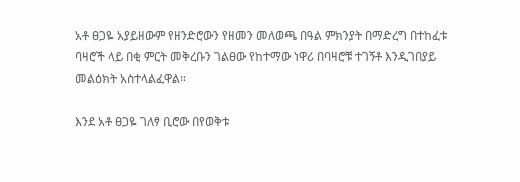አቶ ፀጋዬ አያይዘውም የዘንድሮውን የዘመን መለወጫ በዓል ምክንያት በማድረግ በተከፈቱ ባዛሮች ላይ በቂ ምርት መቅረቡን ገልፀው የከተማው ነዋሪ በባዛሮቹ ተገኝቶ እንዲገበያይ መልዕክት አስተላልፈዋል።

እንደ አቶ ፀጋዬ ገለፃ ቢሮው በየወቅቱ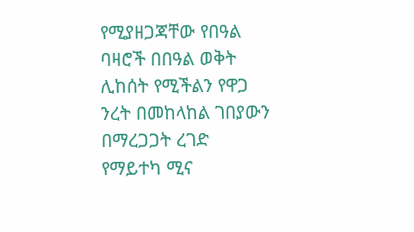የሚያዘጋጃቸው የበዓል ባዛሮች በበዓል ወቅት ሊከሰት የሚችልን የዋጋ ንረት በመከላከል ገበያውን በማረጋጋት ረገድ የማይተካ ሚና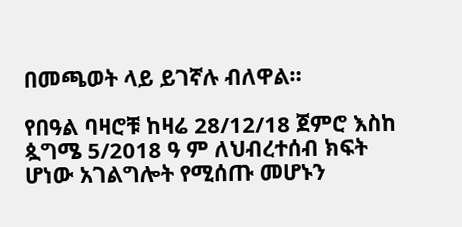በመጫወት ላይ ይገኛሉ ብለዋል።

የበዓል ባዛሮቹ ከዛሬ 28/12/18 ጀምሮ እስከ ጷግሜ 5/2018 ዓ ም ለህብረተሰብ ክፍት ሆነው አገልግሎት የሚሰጡ መሆኑን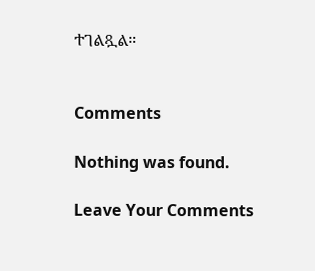ተገልጿል።


Comments

Nothing was found.

Leave Your Comments